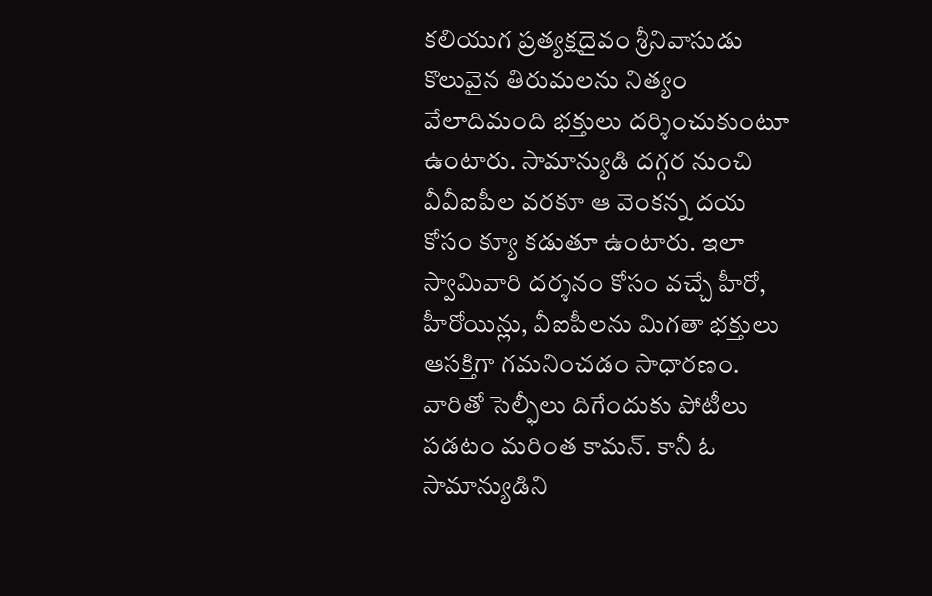కలియుగ ప్రత్యక్షదైవం శ్రీనివాసుడు కొలువైన తిరుమలను నిత్యం వేలాదిమంది భక్తులు దర్శించుకుంటూ ఉంటారు. సామాన్యుడి దగ్గర నుంచి వీవీఐపీల వరకూ ఆ వెంకన్న దయ కోసం క్యూ కడుతూ ఉంటారు. ఇలా స్వామివారి దర్శనం కోసం వచ్చే హీరో, హీరోయిన్లు, వీఐపీలను మిగతా భక్తులు ఆసక్తిగా గమనించడం సాధారణం. వారితో సెల్ఫీలు దిగేందుకు పోటీలు పడటం మరింత కామన్. కానీ ఓ సామాన్యుడిని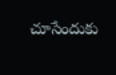చూసేందుకు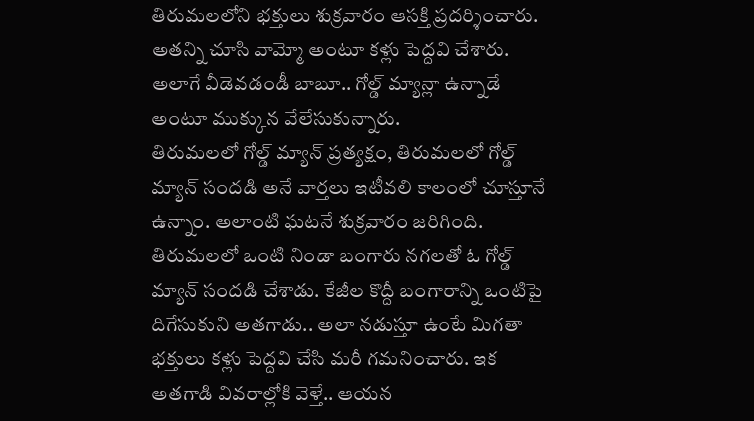తిరుమలలోని భక్తులు శుక్రవారం ఆసక్తి ప్రదర్శించారు. అతన్ని చూసి వామ్మో అంటూ కళ్లు పెద్దవి చేశారు. అలాగే వీడెవడండీ బాబూ.. గోల్డ్ మ్యాన్లా ఉన్నాడే అంటూ ముక్కున వేలేసుకున్నారు.
తిరుమలలో గోల్డ్ మ్యాన్ ప్రత్యక్షం, తిరుమలలో గోల్డ్ మ్యాన్ సందడి అనే వార్తలు ఇటీవలి కాలంలో చూస్తూనే ఉన్నాం. అలాంటి ఘటనే శుక్రవారం జరిగింది. తిరుమలలో ఒంటి నిండా బంగారు నగలతో ఓ గోల్డ్ మ్యాన్ సందడి చేశాడు. కేజీల కొద్దీ బంగారాన్ని ఒంటిపై దిగేసుకుని అతగాడు.. అలా నడుస్తూ ఉంటే మిగతా భక్తులు కళ్లు పెద్దవి చేసి మరీ గమనించారు. ఇక అతగాడి వివరాల్లోకి వెళ్తే.. ఆయన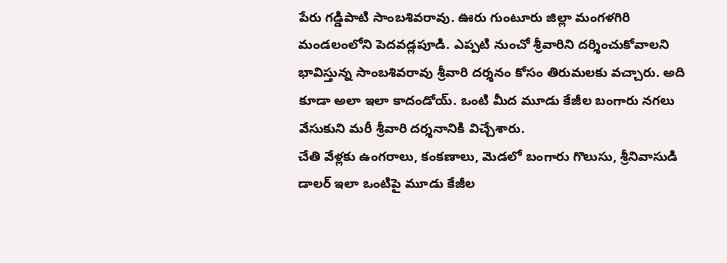పేరు గడ్డిపాటి సాంబశివరావు. ఊరు గుంటూరు జిల్లా మంగళగిరి మండలంలోని పెదవడ్లపూడి. ఎప్పటి నుంచో శ్రీవారిని దర్శించుకోవాలని భావిస్తున్న సాంబశివరావు శ్రీవారి దర్శనం కోసం తిరుమలకు వచ్చారు. అది కూడా అలా ఇలా కాదండోయ్. ఒంటి మీద మూడు కేజీల బంగారు నగలు వేసుకుని మరీ శ్రీవారి దర్శనానికి విచ్చేశారు.
చేతి వేళ్లకు ఉంగరాలు, కంకణాలు, మెడలో బంగారు గొలుసు, శ్రీనివాసుడి డాలర్ ఇలా ఒంటిపై మూడు కేజీల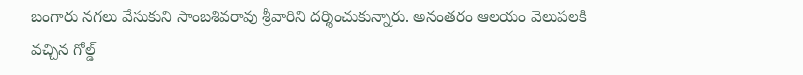బంగారు నగలు వేసుకుని సాంబశివరావు శ్రీవారిని దర్శించుకున్నారు. అనంతరం ఆలయం వెలుపలకి వచ్చిన గోల్డ్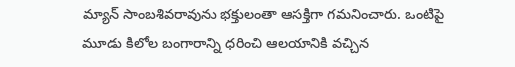మ్యాన్ సాంబశివరావును భక్తులంతా ఆసక్తిగా గమనించారు. ఒంటిపై మూడు కిలోల బంగారాన్ని ధరించి ఆలయానికి వచ్చిన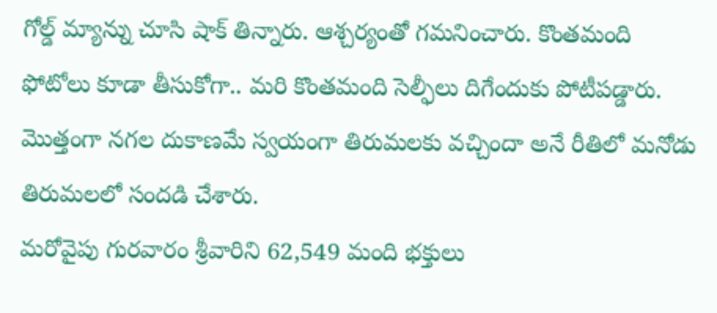గోల్డ్ మ్యాన్ను చూసి షాక్ తిన్నారు. ఆశ్చర్యంతో గమనించారు. కొంతమంది ఫోటోలు కూడా తీసుకోగా.. మరి కొంతమంది సెల్ఫీలు దిగేందుకు పోటీపడ్డారు. మొత్తంగా నగల దుకాణమే స్వయంగా తిరుమలకు వచ్చిందా అనే రీతిలో మనోడు తిరుమలలో సందడి చేశారు.
మరోవైపు గురవారం శ్రీవారిని 62,549 మంది భక్తులు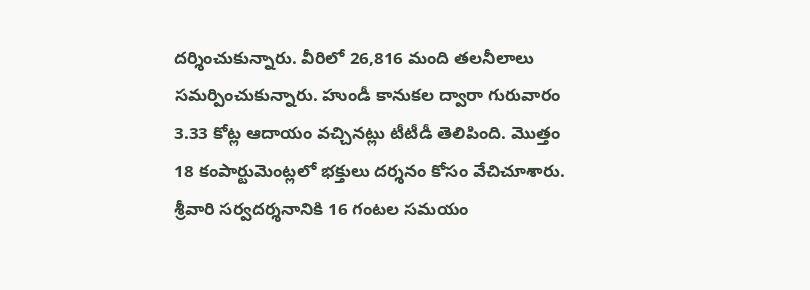దర్శించుకున్నారు. వీరిలో 26,816 మంది తలనీలాలు సమర్పించుకున్నారు. హుండీ కానుకల ద్వారా గురువారం 3.33 కోట్ల ఆదాయం వచ్చినట్లు టీటీడీ తెలిపింది. మొత్తం 18 కంపార్టుమెంట్లలో భక్తులు దర్శనం కోసం వేచిచూశారు. శ్రీవారి సర్వదర్శనానికి 16 గంటల సమయం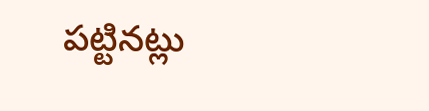పట్టినట్లు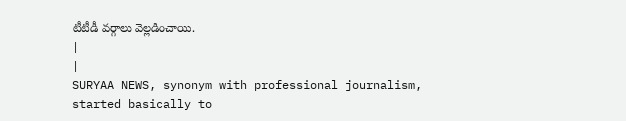టీటీడీ వర్గాలు వెల్లడించాయి.
|
|
SURYAA NEWS, synonym with professional journalism, started basically to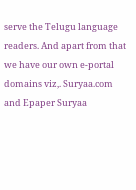serve the Telugu language readers. And apart from that we have our own e-portal domains viz,. Suryaa.com and Epaper Suryaa